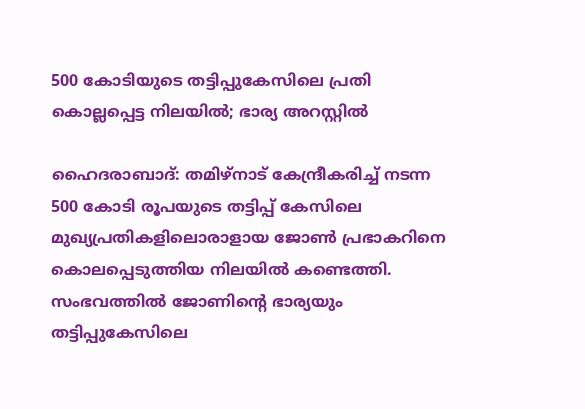500 കോടിയുടെ തട്ടിപ്പുകേസിലെ പ്രതി കൊല്ലപ്പെട്ട നിലയില്‍; ഭാര്യ അറസ്റ്റില്‍

ഹൈദരാബാദ്: തമിഴ്‌നാട് കേന്ദ്രീകരിച്ച് നടന്ന 500 കോടി രൂപയുടെ തട്ടിപ്പ് കേസിലെ മുഖ്യപ്രതികളിലൊരാളായ ജോണ്‍ പ്രഭാകറിനെ കൊലപ്പെടുത്തിയ നിലയില്‍ കണ്ടെത്തി. സംഭവത്തില്‍ ജോണിന്റെ ഭാര്യയും തട്ടിപ്പുകേസിലെ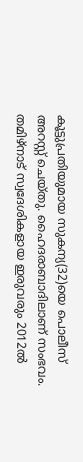കൂട്ടുപ്രതിയുമായ സുകന്യ(32)യെ പൊലീസ് അറസ്റ്റ് ചെയ്തു. ഹൈദരാബാദിലാണ് സംഭവം. തമിഴ്നാട് സ്വദേശികളായ ഇരുവരും 2012ല്‍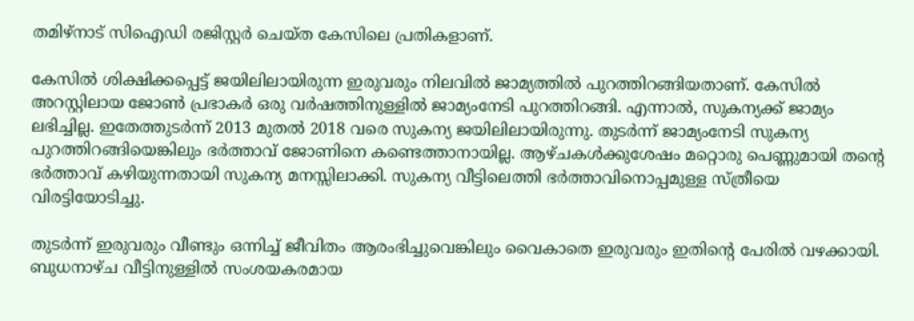തമിഴ്‌നാട് സിഐഡി രജിസ്റ്റര്‍ ചെയ്ത കേസിലെ പ്രതികളാണ്.

കേസില്‍ ശിക്ഷിക്കപ്പെട്ട് ജയിലിലായിരുന്ന ഇരുവരും നിലവില്‍ ജാമ്യത്തില്‍ പുറത്തിറങ്ങിയതാണ്. കേസില്‍ അറസ്റ്റിലായ ജോണ്‍ പ്രഭാകര്‍ ഒരു വര്‍ഷത്തിനുള്ളില്‍ ജാമ്യംനേടി പുറത്തിറങ്ങി. എന്നാല്‍, സുകന്യക്ക് ജാമ്യം ലഭിച്ചില്ല. ഇതേത്തുടര്‍ന്ന് 2013 മുതല്‍ 2018 വരെ സുകന്യ ജയിലിലായിരുന്നു. തുടര്‍ന്ന് ജാമ്യംനേടി സുകന്യ പുറത്തിറങ്ങിയെങ്കിലും ഭര്‍ത്താവ് ജോണിനെ കണ്ടെത്താനായില്ല. ആഴ്ചകള്‍ക്കുശേഷം മറ്റൊരു പെണ്ണുമായി തന്റെ ഭര്‍ത്താവ് കഴിയുന്നതായി സുകന്യ മനസ്സിലാക്കി. സുകന്യ വീട്ടിലെത്തി ഭര്‍ത്താവിനൊപ്പമുള്ള സ്ത്രീയെ വിരട്ടിയോടിച്ചു.

തുടര്‍ന്ന് ഇരുവരും വീണ്ടും ഒന്നിച്ച് ജീവിതം ആരംഭിച്ചുവെങ്കിലും വൈകാതെ ഇരുവരും ഇതിന്റെ പേരില്‍ വഴക്കായി. ബുധനാഴ്ച വീട്ടിനുള്ളില്‍ സംശയകരമായ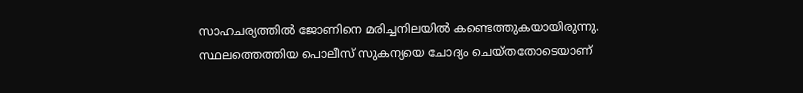സാഹചര്യത്തില്‍ ജോണിനെ മരിച്ചനിലയില്‍ കണ്ടെത്തുകയായിരുന്നു. സ്ഥലത്തെത്തിയ പൊലീസ് സുകന്യയെ ചോദ്യം ചെയ്തതോടെയാണ്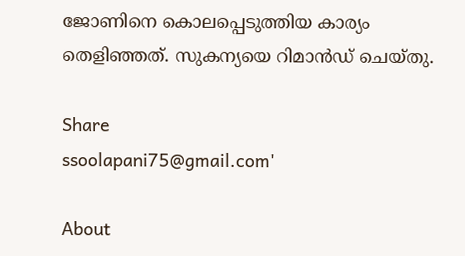ജോണിനെ കൊലപ്പെടുത്തിയ കാര്യം തെളിഞ്ഞത്. സുകന്യയെ റിമാന്‍ഡ് ചെയ്തു.

Share
ssoolapani75@gmail.com'

About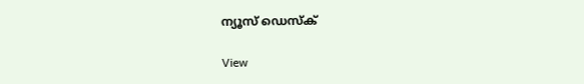ന്യൂസ് ഡെസ്ക്

View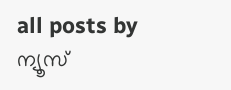all posts by ന്യൂസ്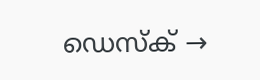ഡെസ്ക് →